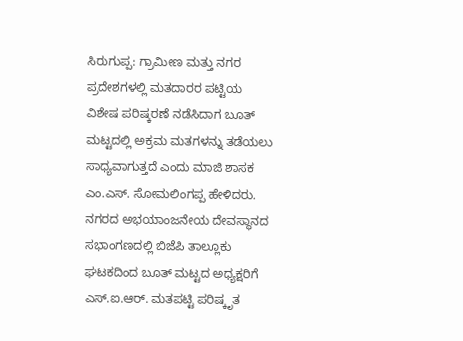ಸಿರುಗುಪ್ಪ: ಗ್ರಾಮೀಣ ಮತ್ತು ನಗರ ಪ್ರದೇಶಗಳಲ್ಲಿ ಮತದಾರರ ಪಟ್ಟಿಯ ವಿಶೇಷ ಪರಿಷ್ಕರಣೆ ನಡೆಸಿದಾಗ ಬೂತ್ ಮಟ್ಟದಲ್ಲಿ ಅಕ್ರಮ ಮತಗಳನ್ನು ತಡೆಯಲು ಸಾಧ್ಯವಾಗುತ್ತದೆ ಎಂದು ಮಾಜಿ ಶಾಸಕ ಎಂ.ಎಸ್. ಸೋಮಲಿಂಗಪ್ಪ ಹೇಳಿದರು.
ನಗರದ ಅಭಯಾಂಜನೇಯ ದೇವಸ್ಥಾನದ ಸಭಾಂಗಣದಲ್ಲಿ ಬಿಜೆಪಿ ತಾಲ್ಲೂಕು ಘಟಕದಿಂದ ಬೂತ್ ಮಟ್ಟದ ಅಧ್ಯಕ್ಷರಿಗೆ ಎಸ್.ಐ.ಆರ್. ಮತಪಟ್ಟಿ ಪರಿಷ್ಕೃತ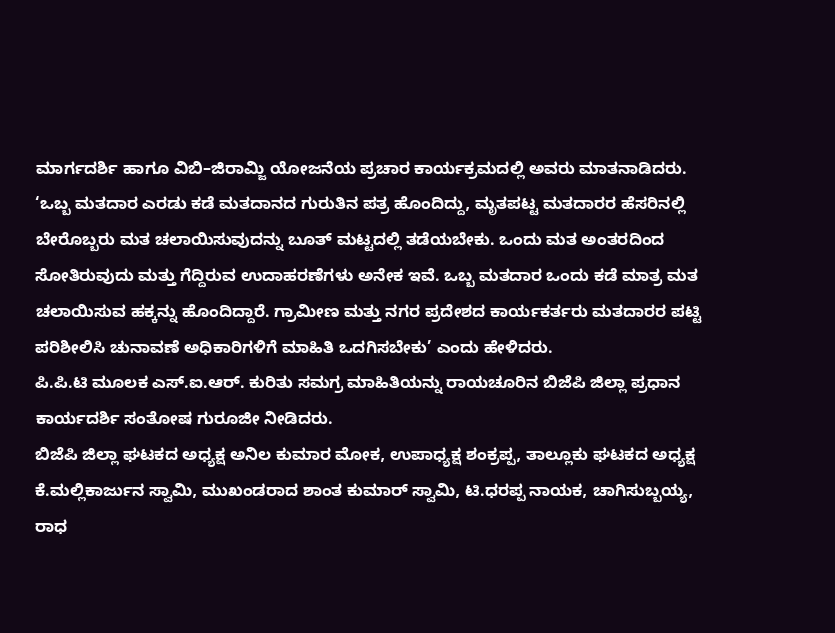ಮಾರ್ಗದರ್ಶಿ ಹಾಗೂ ವಿಬಿ–ಜಿರಾಮ್ಜಿ ಯೋಜನೆಯ ಪ್ರಚಾರ ಕಾರ್ಯಕ್ರಮದಲ್ಲಿ ಅವರು ಮಾತನಾಡಿದರು.
‘ಒಬ್ಬ ಮತದಾರ ಎರಡು ಕಡೆ ಮತದಾನದ ಗುರುತಿನ ಪತ್ರ ಹೊಂದಿದ್ದು, ಮೃತಪಟ್ಟ ಮತದಾರರ ಹೆಸರಿನಲ್ಲಿ ಬೇರೊಬ್ಬರು ಮತ ಚಲಾಯಿಸುವುದನ್ನು ಬೂತ್ ಮಟ್ಟದಲ್ಲಿ ತಡೆಯಬೇಕು. ಒಂದು ಮತ ಅಂತರದಿಂದ ಸೋತಿರುವುದು ಮತ್ತು ಗೆದ್ದಿರುವ ಉದಾಹರಣೆಗಳು ಅನೇಕ ಇವೆ. ಒಬ್ಬ ಮತದಾರ ಒಂದು ಕಡೆ ಮಾತ್ರ ಮತ ಚಲಾಯಿಸುವ ಹಕ್ಕನ್ನು ಹೊಂದಿದ್ದಾರೆ. ಗ್ರಾಮೀಣ ಮತ್ತು ನಗರ ಪ್ರದೇಶದ ಕಾರ್ಯಕರ್ತರು ಮತದಾರರ ಪಟ್ಟಿ ಪರಿಶೀಲಿಸಿ ಚುನಾವಣೆ ಅಧಿಕಾರಿಗಳಿಗೆ ಮಾಹಿತಿ ಒದಗಿಸಬೇಕು’ ಎಂದು ಹೇಳಿದರು.
ಪಿ.ಪಿ.ಟಿ ಮೂಲಕ ಎಸ್.ಐ.ಆರ್. ಕುರಿತು ಸಮಗ್ರ ಮಾಹಿತಿಯನ್ನು ರಾಯಚೂರಿನ ಬಿಜೆಪಿ ಜಿಲ್ಲಾ ಪ್ರಧಾನ ಕಾರ್ಯದರ್ಶಿ ಸಂತೋಷ ಗುರೂಜೀ ನೀಡಿದರು.
ಬಿಜೆಪಿ ಜಿಲ್ಲಾ ಘಟಕದ ಅಧ್ಯಕ್ಷ ಅನಿಲ ಕುಮಾರ ಮೋಕ, ಉಪಾಧ್ಯಕ್ಷ ಶಂಕ್ರಪ್ಪ, ತಾಲ್ಲೂಕು ಘಟಕದ ಅಧ್ಯಕ್ಷ ಕೆ.ಮಲ್ಲಿಕಾರ್ಜುನ ಸ್ವಾಮಿ, ಮುಖಂಡರಾದ ಶಾಂತ ಕುಮಾರ್ ಸ್ವಾಮಿ, ಟಿ.ಧರಪ್ಪ ನಾಯಕ, ಚಾಗಿಸುಬ್ಬಯ್ಯ, ರಾಧ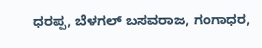ಧರಪ್ಪ, ಬೆಳಗಲ್ ಬಸವರಾಜ, ಗಂಗಾಧರ,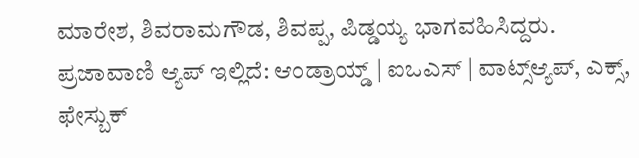ಮಾರೇಶ, ಶಿವರಾಮಗೌಡ, ಶಿವಪ್ಪ, ಪಿಡ್ಡಯ್ಯ ಭಾಗವಹಿಸಿದ್ದರು.
ಪ್ರಜಾವಾಣಿ ಆ್ಯಪ್ ಇಲ್ಲಿದೆ: ಆಂಡ್ರಾಯ್ಡ್ | ಐಒಎಸ್ | ವಾಟ್ಸ್ಆ್ಯಪ್, ಎಕ್ಸ್, ಫೇಸ್ಬುಕ್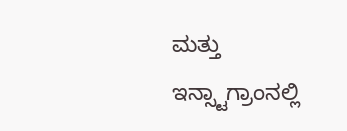ಮತ್ತು ಇನ್ಸ್ಟಾಗ್ರಾಂನಲ್ಲಿ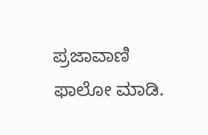ಪ್ರಜಾವಾಣಿ ಫಾಲೋ ಮಾಡಿ.